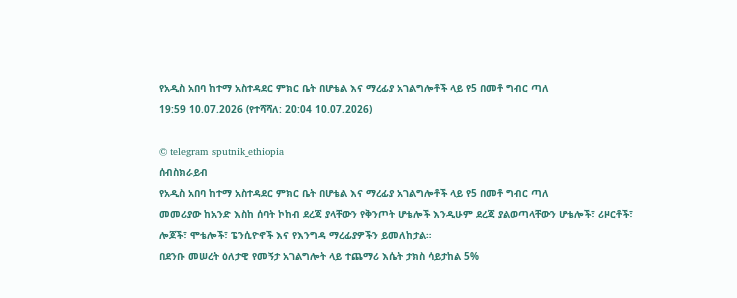የአዲስ አበባ ከተማ አስተዳደር ምክር ቤት በሆቴል እና ማረፊያ አገልግሎቶች ላይ የ5 በመቶ ግብር ጣለ
19:59 10.07.2026 (የተሻሻለ: 20:04 10.07.2026)

© telegram sputnik_ethiopia
ሰብስክራይብ
የአዲስ አበባ ከተማ አስተዳደር ምክር ቤት በሆቴል እና ማረፊያ አገልግሎቶች ላይ የ5 በመቶ ግብር ጣለ
መመሪያው ከአንድ እስከ ሰባት ኮከብ ደረጃ ያላቸውን የቅንጦት ሆቴሎች እንዲሁም ደረጃ ያልወጣላቸውን ሆቴሎች፣ ሪዞርቶች፣ ሎጆች፣ ሞቴሎች፣ ፔንሲዮኖች እና የእንግዳ ማረፊያዎችን ይመለከታል።
በደንቡ መሠረት ዕለታዊ የመኝታ አገልግሎት ላይ ተጨማሪ እሴት ታክስ ሳይታከል 5%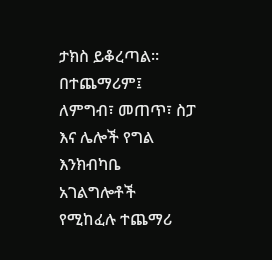ታክስ ይቆረጣል።
በተጨማሪም፤ ለምግብ፣ መጠጥ፣ ስፓ እና ሌሎች የግል እንክብካቤ አገልግሎቶች የሚከፈሉ ተጨማሪ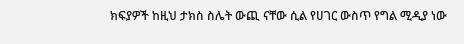ክፍያዎች ከዚህ ታክስ ስሌት ውጪ ናቸው ሲል የሀገር ውስጥ የግል ሚዲያ ነው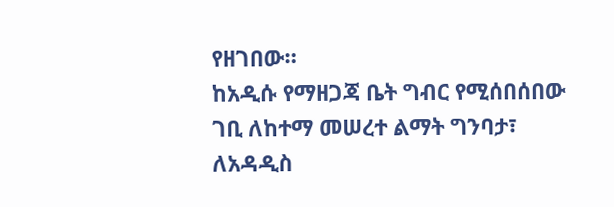የዘገበው።
ከአዲሱ የማዘጋጃ ቤት ግብር የሚሰበሰበው ገቢ ለከተማ መሠረተ ልማት ግንባታ፣ ለአዳዲስ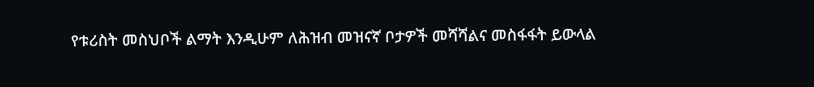የቱሪስት መስህቦች ልማት እንዲሁም ለሕዝብ መዝናኛ ቦታዎች መሻሻልና መስፋፋት ይውላል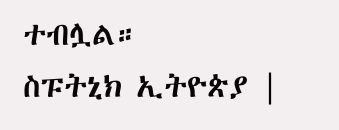ተብሏል።
ስፑትኒክ ኢትዮጵያ |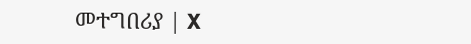መተግበሪያ | X